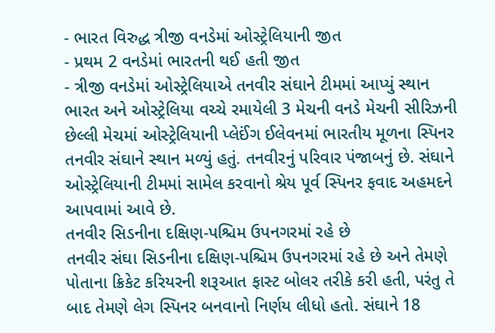- ભારત વિરુદ્ધ ત્રીજી વનડેમાં ઓસ્ટ્રેલિયાની જીત
- પ્રથમ 2 વનડેમાં ભારતની થઈ હતી જીત
- ત્રીજી વનડેમાં ઓસ્ટ્રેલિયાએ તનવીર સંઘાને ટીમમાં આપ્યું સ્થાન
ભારત અને ઓસ્ટ્રેલિયા વચ્ચે રમાયેલી 3 મેચની વનડે મેચની સીરિઝની છેલ્લી મેચમાં ઓસ્ટ્રેલિયાની પ્લેઈંગ ઈલેવનમાં ભારતીય મૂળના સ્પિનર તનવીર સંઘાને સ્થાન મળ્યું હતું. તનવીરનું પરિવાર પંજાબનું છે. સંઘાને ઓસ્ટ્રેલિયાની ટીમમાં સામેલ કરવાનો શ્રેય પૂર્વ સ્પિનર ફવાદ અહમદને આપવામાં આવે છે.
તનવીર સિડનીના દક્ષિણ-પશ્ચિમ ઉપનગરમાં રહે છે
તનવીર સંઘા સિડનીના દક્ષિણ-પશ્ચિમ ઉપનગરમાં રહે છે અને તેમણે પોતાના ક્રિકેટ કરિયરની શરૂઆત ફાસ્ટ બોલર તરીકે કરી હતી, પરંતુ તે બાદ તેમણે લેગ સ્પિનર બનવાનો નિર્ણય લીધો હતો. સંઘાને 18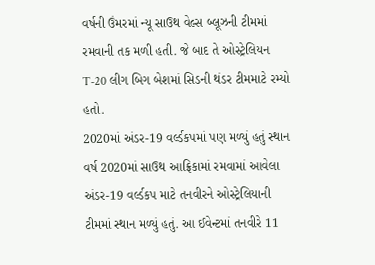વર્ષની ઉંમરમાં ન્યૂ સાઉથ વેલ્સ બ્લૂઝની ટીમમાં રમવાની તક મળી હતી. જે બાદ તે ઓસ્ટ્રેલિયન T-20 લીગ બિગ બેશમાં સિડની થંડર ટીમમાટે રમ્યો હતો.
2020માં અંડર-19 વર્લ્ડકપમાં પણ મળ્યું હતું સ્થાન
વર્ષ 2020માં સાઉથ આફ્રિકામાં રમવામાં આવેલા અંડર-19 વર્લ્ડકપ માટે તનવીરને ઓસ્ટ્રેલિયાની ટીમમાં સ્થાન મળ્યું હતું. આ ઈવેન્ટમાં તનવીરે 11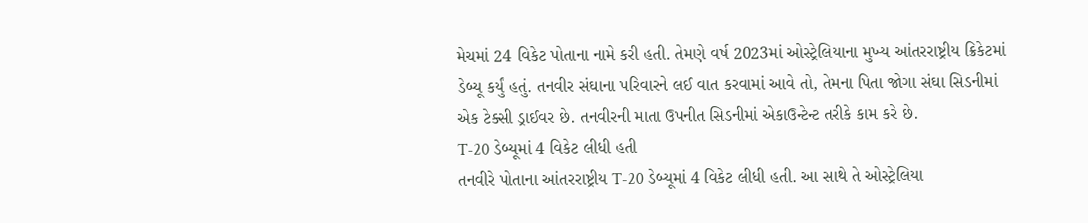મેચમાં 24 વિકેટ પોતાના નામે કરી હતી. તેમણે વર્ષ 2023માં ઓસ્ટ્રેલિયાના મુખ્ય આંતરરાષ્ટ્રીય ક્રિકેટમાં ડેબ્યૂ કર્યું હતું. તનવીર સંઘાના પરિવારને લઈ વાત કરવામાં આવે તો, તેમના પિતા જોગા સંઘા સિડનીમાં એક ટેક્સી ડ્રાઈવર છે. તનવીરની માતા ઉપનીત સિડનીમાં એકાઉન્ટેન્ટ તરીકે કામ કરે છે.
T-20 ડેબ્યૂમાં 4 વિકેટ લીધી હતી
તનવીરે પોતાના આંતરરાષ્ટ્રીય T-20 ડેબ્યૂમાં 4 વિકેટ લીધી હતી. આ સાથે તે ઓસ્ટ્રેલિયા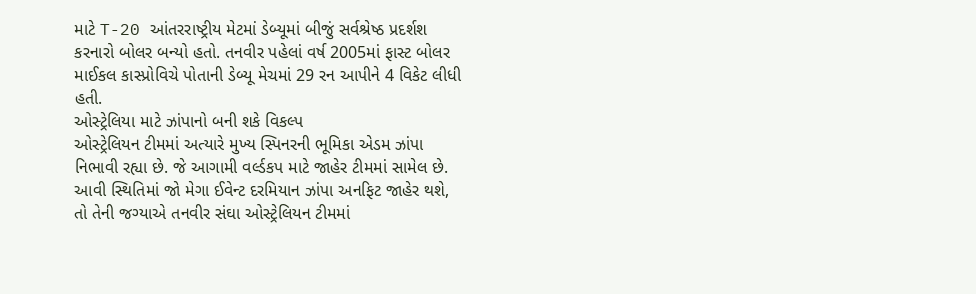માટે T-20 આંતરરાષ્ટ્રીય મેટમાં ડેબ્યૂમાં બીજું સર્વશ્રેષ્ઠ પ્રદર્શશ કરનારો બોલર બન્યો હતો. તનવીર પહેલાં વર્ષ 2005માં ફાસ્ટ બોલર માઈકલ કાસ્પ્રોવિચે પોતાની ડેબ્યૂ મેચમાં 29 રન આપીને 4 વિકેટ લીધી હતી.
ઓસ્ટ્રેલિયા માટે ઝાંપાનો બની શકે વિકલ્પ
ઓસ્ટ્રેલિયન ટીમમાં અત્યારે મુખ્ય સ્પિનરની ભૂમિકા એડમ ઝાંપા નિભાવી રહ્યા છે. જે આગામી વર્લ્ડકપ માટે જાહેર ટીમમાં સામેલ છે. આવી સ્થિતિમાં જો મેગા ઈવેન્ટ દરમિયાન ઝાંપા અનફિટ જાહેર થશે, તો તેની જગ્યાએ તનવીર સંઘા ઓસ્ટ્રેલિયન ટીમમાં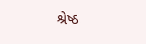શ્રેષ્ઠ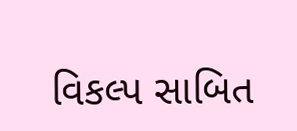વિકલ્પ સાબિત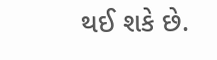થઈ શકે છે.